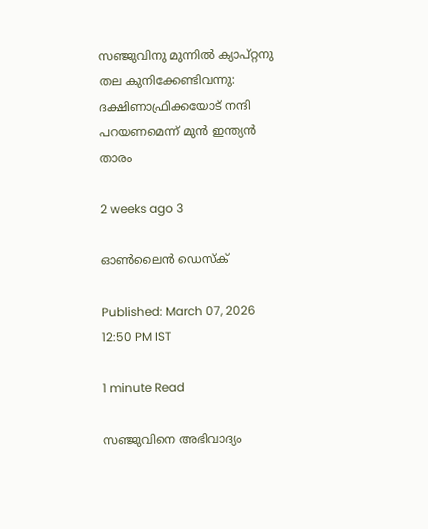സഞ്ജുവിനു മുന്നിൽ ക്യാപ്റ്റനു തല കുനിക്കേണ്ടിവന്നു: ദക്ഷിണാഫ്രിക്കയോട് നന്ദി പറയണമെന്ന് മുൻ ഇന്ത്യൻ താരം

2 weeks ago 3

ഓൺലൈൻ ഡെസ്ക്

Published: March 07, 2026 12:50 PM IST

1 minute Read

സഞ്ജുവിനെ അഭിവാദ്യം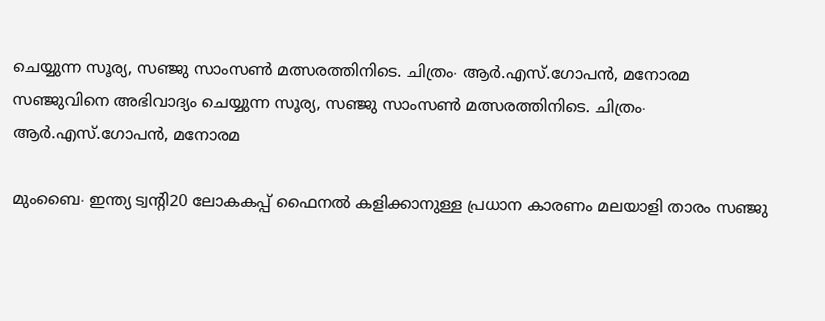ചെയ്യുന്ന സൂര്യ, സഞ്ജു സാംസൺ മത്സരത്തിനിടെ. ചിത്രം∙ ആർ.എസ്.ഗോപൻ, മനോരമ
സഞ്ജുവിനെ അഭിവാദ്യം ചെയ്യുന്ന സൂര്യ, സഞ്ജു സാംസൺ മത്സരത്തിനിടെ. ചിത്രം∙ ആർ.എസ്.ഗോപൻ, മനോരമ

മുംബൈ∙ ഇന്ത്യ ട്വന്റി20 ലോകകപ്പ് ഫൈനൽ കളിക്കാനുള്ള പ്രധാന കാരണം മലയാളി താരം സഞ്ജു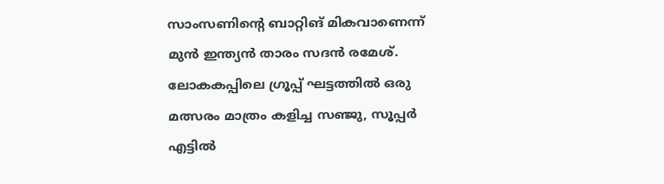സാംസണിന്റെ ബാറ്റിങ് മികവാണെന്ന് മുൻ ഇന്ത്യൻ താരം സദൻ രമേശ്. ലോകകപ്പിലെ ഗ്രൂപ്പ് ഘട്ടത്തിൽ ഒരു മത്സരം മാത്രം കളിച്ച സഞ്ജു, സൂപ്പർ എട്ടിൽ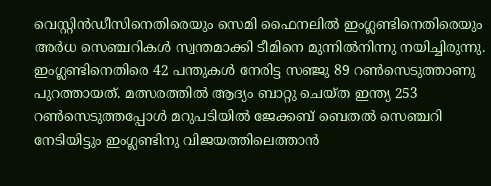വെസ്റ്റിൻഡീസിനെതിരെയും സെമി ഫൈനലിൽ ഇംഗ്ലണ്ടിനെതിരെയും അർധ സെഞ്ചറികൾ സ്വന്തമാക്കി ടീമിനെ മുന്നിൽനിന്നു നയിച്ചിരുന്നു. ഇംഗ്ലണ്ടിനെതിരെ 42 പന്തുകൾ നേരിട്ട സഞ്ജു 89 റൺസെടുത്താണു പുറത്തായത്. മത്സരത്തിൽ ആദ്യം ബാറ്റു ചെയ്ത ഇന്ത്യ 253 റൺസെടുത്തപ്പോൾ മറുപടിയിൽ ജേക്കബ് ബെതല്‍ സെഞ്ചറി നേടിയിട്ടും ഇംഗ്ലണ്ടിനു വിജയത്തിലെത്താൻ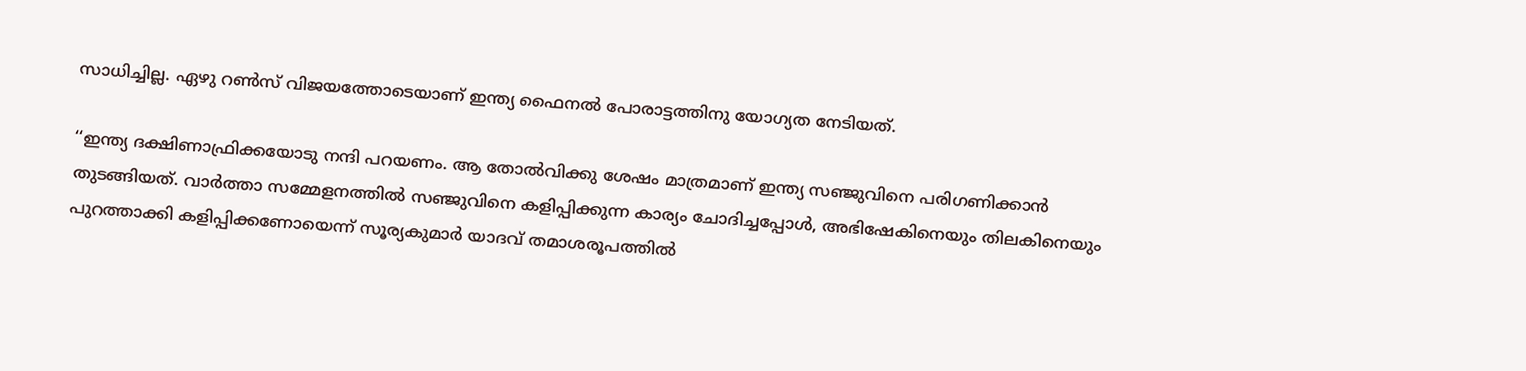സാധിച്ചില്ല. ഏഴു റൺസ് വിജയത്തോടെയാണ് ഇന്ത്യ ഫൈനൽ പോരാട്ടത്തിനു യോഗ്യത നേടിയത്.

‘‘ഇന്ത്യ ദക്ഷിണാഫ്രിക്കയോടു നന്ദി പറയണം. ആ തോല്‍വിക്കു ശേഷം മാത്രമാണ് ഇന്ത്യ സഞ്ജുവിനെ പരിഗണിക്കാൻ തുടങ്ങിയത്. വാർത്താ സമ്മേളനത്തിൽ സഞ്ജുവിനെ കളിപ്പിക്കുന്ന കാര്യം ചോദിച്ചപ്പോൾ, അഭിഷേകിനെയും തിലകിനെയും പുറത്താക്കി കളിപ്പിക്കണോയെന്ന് സൂര്യകുമാർ യാദവ് തമാശരൂപത്തിൽ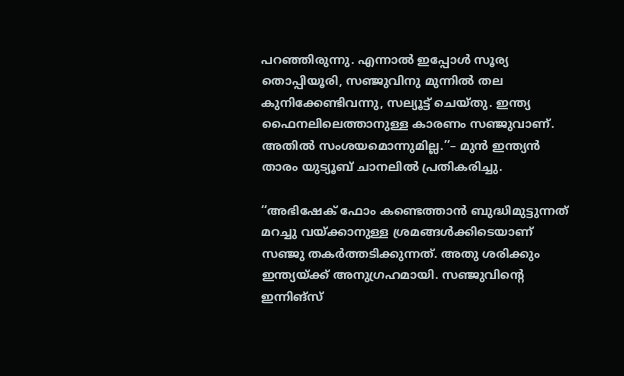പറഞ്ഞിരുന്നു. എന്നാൽ ഇപ്പോൾ സൂര്യ തൊപ്പിയൂരി, സഞ്ജുവിനു മുന്നിൽ തല കുനിക്കേണ്ടിവന്നു, സല്യൂട്ട് ചെയ്തു. ഇന്ത്യ ഫൈനലിലെത്താനുള്ള കാരണം സഞ്ജുവാണ്. അതിൽ സംശയമൊന്നുമില്ല.’’– മുൻ ഇന്ത്യൻ താരം യുട്യൂബ് ചാനലിൽ പ്രതികരിച്ചു.

‘‘അഭിഷേക് ഫോം കണ്ടെത്താൻ ബുദ്ധിമുട്ടുന്നത് മറച്ചു വയ്ക്കാനുള്ള ശ്രമങ്ങൾക്കിടെയാണ് സഞ്ജു തകർത്തടിക്കുന്നത്. അതു ശരിക്കും ഇന്ത്യയ്ക്ക് അനുഗ്രഹമായി. സഞ്ജുവിന്റെ ഇന്നിങ്സ്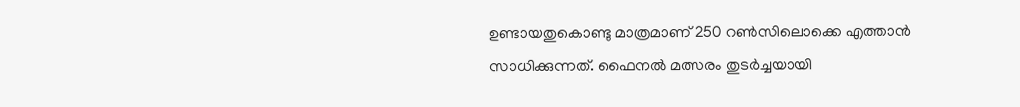ഉണ്ടായതുകൊണ്ടു മാത്രമാണ് 250 റൺസിലൊക്കെ എത്താൻ സാധിക്കുന്നത്. ഫൈനൽ മത്സരം തുടര്‍ച്ചയായി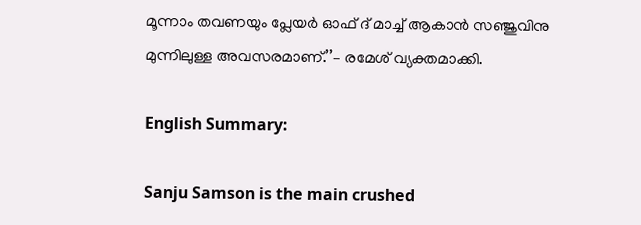മൂന്നാം തവണയും പ്ലേയർ ഓഫ് ദ് മാച്ച് ആകാന്‍ സഞ്ജുവിനു മുന്നിലുള്ള അവസരമാണ്.’’– രമേശ് വ്യക്തമാക്കി.

English Summary:

Sanju Samson is the main crushed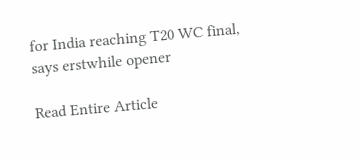for India reaching T20 WC final, says erstwhile opener

Read Entire Article